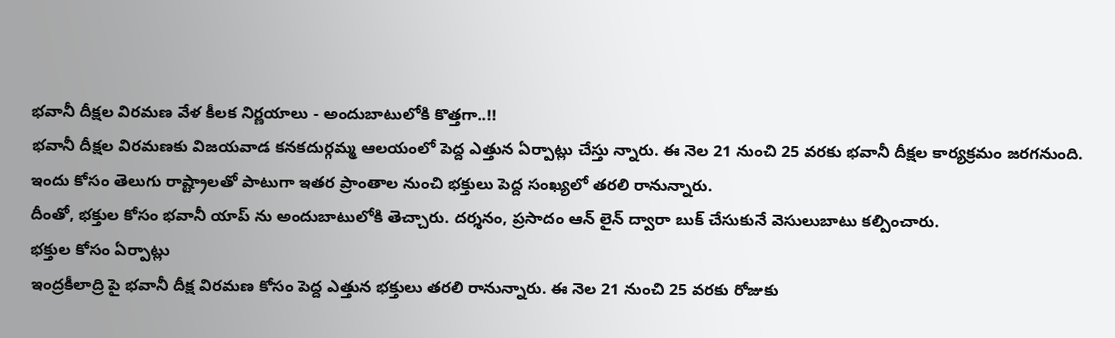భవానీ దీక్షల విరమణ వేళ కీలక నిర్ణయాలు - అందుబాటులోకి కొత్తగా..!!
భవానీ దీక్షల విరమణకు విజయవాడ కనకదుర్గమ్మ ఆలయంలో పెద్ద ఎత్తున ఏర్పాట్లు చేస్తు న్నారు. ఈ నెల 21 నుంచి 25 వరకు భవానీ దీక్షల కార్యక్రమం జరగనుంది. ఇందు కోసం తెలుగు రాష్ట్రాలతో పాటుగా ఇతర ప్రాంతాల నుంచి భక్తులు పెద్ద సంఖ్యలో తరలి రానున్నారు.
దీంతో, భక్తుల కోసం భవానీ యాప్ ను అందుబాటులోకి తెచ్చారు. దర్శనం, ప్రసాదం ఆన్ లైన్ ద్వారా బుక్ చేసుకునే వెసులుబాటు కల్పించారు.
భక్తుల కోసం ఏర్పాట్లు
ఇంద్రకీలాద్రి పై భవానీ దీక్ష విరమణ కోసం పెద్ద ఎత్తున భక్తులు తరలి రానున్నారు. ఈ నెల 21 నుంచి 25 వరకు రోజుకు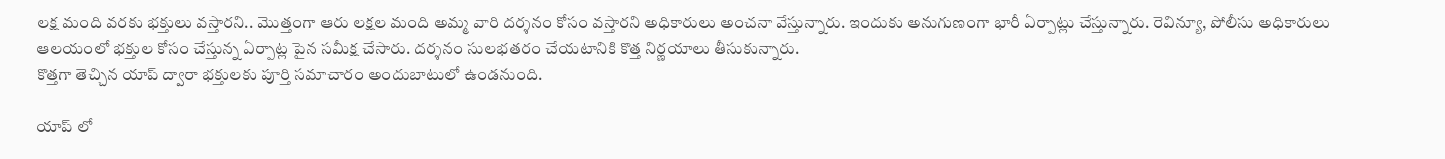లక్ష మంది వరకు భక్తులు వస్తారని.. మొత్తంగా ఆరు లక్షల మంది అమ్మ వారి దర్శనం కోసం వస్తారని అధికారులు అంచనా వేస్తున్నారు. ఇందుకు అనుగుణంగా భారీ ఏర్పాట్లు చేస్తున్నారు. రెవిన్యూ, పోలీసు అధికారులు ఆలయంలో భక్తుల కోసం చేస్తున్న ఏర్పాట్ల పైన సమీక్ష చేసారు. దర్శనం సులభతరం చేయటానికి కొత్త నిర్ణయాలు తీసుకున్నారు.
కొత్తగా తెచ్చిన యాప్ ద్వారా భక్తులకు పూర్తి సమాచారం అందుబాటులో ఉండనుంది.

యాప్ లో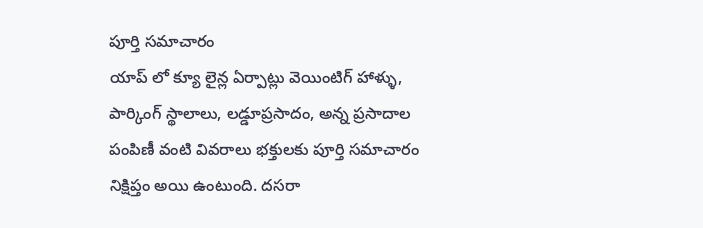పూర్తి సమాచారం
యాప్ లో క్యూ లైన్ల ఏర్పాట్లు వెయింటిగ్ హాళ్ళు, పార్కింగ్ స్థాలాలు, లడ్డూప్రసాదం, అన్న ప్రసాదాల పంపిణీ వంటి వివరాలు భక్తులకు పూర్తి సమాచారం నిక్షిప్తం అయి ఉంటుంది. దసరా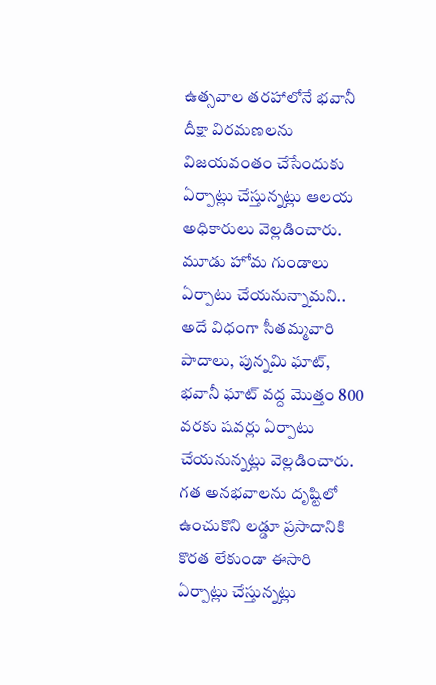ఉత్సవాల తరహాలోనే భవానీ దీక్షా విరమణలను విజయవంతం చేసేందుకు ఏర్పాట్లు చేస్తున్నట్లు ఆలయ అధికారులు వెల్లడించారు. మూడు హోమ గుండాలు ఏర్పాటు చేయనున్నామని.. అదే విధంగా సీతమ్మవారి పాదాలు, పున్నమి ఘాట్, భవానీ ఘాట్ వద్ద మొత్తం 800 వరకు షవర్లు ఏర్పాటు చేయనున్నట్లు వెల్లడించారు. గత అనభవాలను దృష్టిలో ఉంచుకొని లడ్డూ ప్రసాదానికి కొరత లేకుండా ఈసారి ఏర్పాట్లు చేస్తున్నట్లు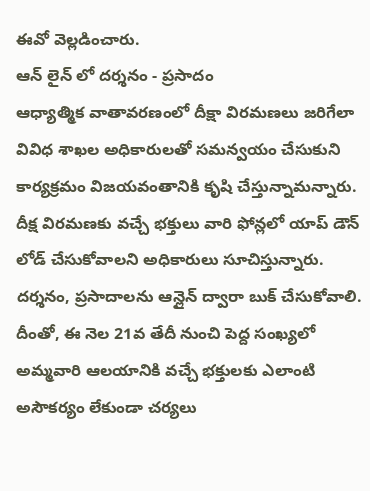ఈవో వెల్లడించారు.
ఆన్ లైన్ లో దర్శనం - ప్రసాదం
ఆధ్యాత్మిక వాతావరణంలో దీక్షా విరమణలు జరిగేలా వివిధ శాఖల అధికారులతో సమన్వయం చేసుకుని కార్యక్రమం విజయవంతానికి కృషి చేస్తున్నామన్నారు. దీక్ష విరమణకు వచ్చే భక్తులు వారి ఫోన్లలో యాప్ డౌన్ లోడ్ చేసుకోవాలని అధికారులు సూచిస్తున్నారు. దర్శనం, ప్రసాదాలను ఆన్లైన్ ద్వారా బుక్ చేసుకోవాలి. దీంతో, ఈ నెల 21వ తేదీ నుంచి పెద్ద సంఖ్యలో అమ్మవారి ఆలయానికి వచ్చే భక్తులకు ఎలాంటి అసౌకర్యం లేకుండా చర్యలు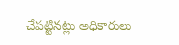చేపట్టినట్లు అధికారులు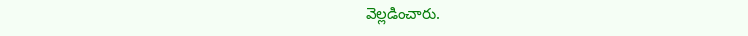వెల్లడించారు.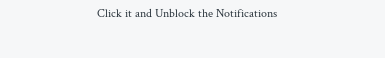Click it and Unblock the Notifications